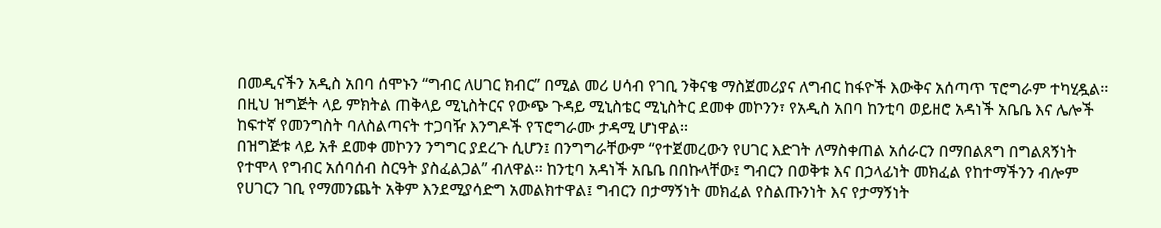በመዲናችን አዲስ አበባ ሰሞኑን “ግብር ለሀገር ክብር” በሚል መሪ ሀሳብ የገቢ ንቅናቄ ማስጀመሪያና ለግብር ከፋዮች እውቅና አሰጣጥ ፕሮግራም ተካሂዷል፡፡ በዚህ ዝግጅት ላይ ምክትል ጠቅላይ ሚኒስትርና የውጭ ጉዳይ ሚኒስቴር ሚኒስትር ደመቀ መኮንን፣ የአዲስ አበባ ከንቲባ ወይዘሮ አዳነች አቤቤ እና ሌሎች ከፍተኛ የመንግስት ባለስልጣናት ተጋባዥ እንግዶች የፕሮግራሙ ታዳሚ ሆነዋል፡፡
በዝግጅቱ ላይ አቶ ደመቀ መኮንን ንግግር ያደረጉ ሲሆን፤ በንግግራቸውም “የተጀመረውን የሀገር እድገት ለማስቀጠል አሰራርን በማበልጸግ በግልጸኝነት የተሞላ የግብር አሰባሰብ ስርዓት ያስፈልጋል” ብለዋል፡፡ ከንቲባ አዳነች አቤቤ በበኩላቸው፤ ግብርን በወቅቱ እና በኃላፊነት መክፈል የከተማችንን ብሎም የሀገርን ገቢ የማመንጨት አቅም እንደሚያሳድግ አመልክተዋል፤ ግብርን በታማኝነት መክፈል የስልጡንነት እና የታማኝነት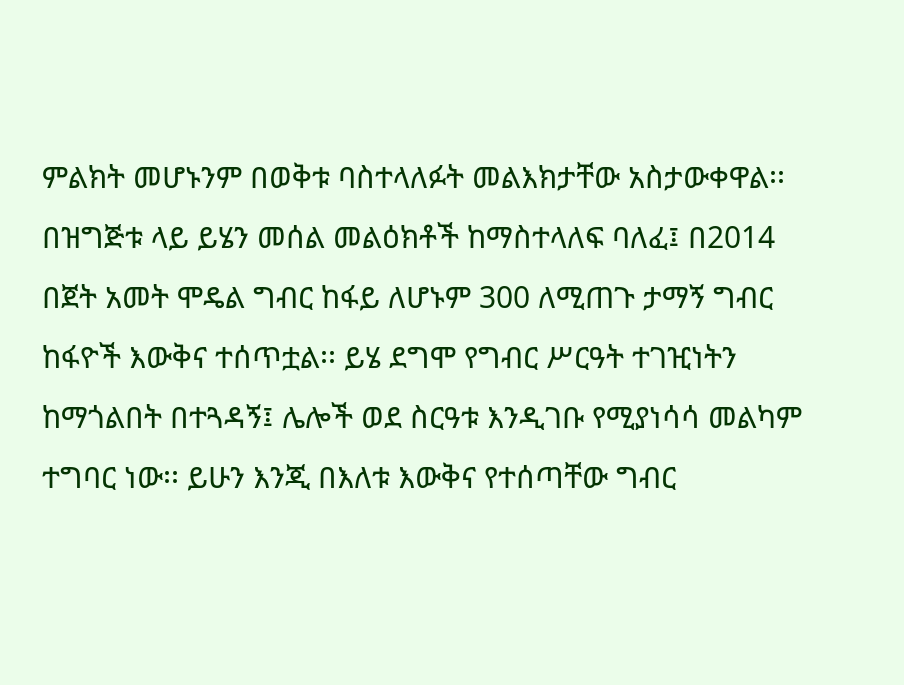ምልክት መሆኑንም በወቅቱ ባስተላለፉት መልእክታቸው አስታውቀዋል፡፡
በዝግጅቱ ላይ ይሄን መሰል መልዕክቶች ከማስተላለፍ ባለፈ፤ በ2014 በጀት አመት ሞዴል ግብር ከፋይ ለሆኑም 300 ለሚጠጉ ታማኝ ግብር ከፋዮች እውቅና ተሰጥቷል፡፡ ይሄ ደግሞ የግብር ሥርዓት ተገዢነትን ከማጎልበት በተጓዳኝ፤ ሌሎች ወደ ስርዓቱ እንዲገቡ የሚያነሳሳ መልካም ተግባር ነው፡፡ ይሁን እንጂ በእለቱ እውቅና የተሰጣቸው ግብር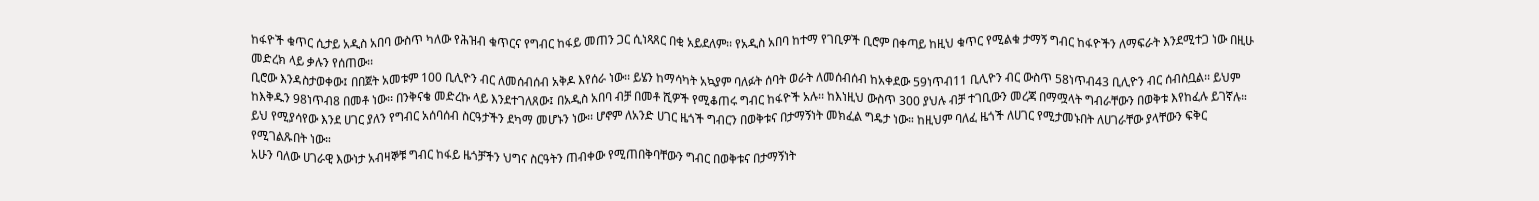ከፋዮች ቁጥር ሲታይ አዲስ አበባ ውስጥ ካለው የሕዝብ ቁጥርና የግብር ከፋይ መጠን ጋር ሲነጻጸር በቂ አይደለም፡፡ የአዲስ አበባ ከተማ የገቢዎች ቢሮም በቀጣይ ከዚህ ቁጥር የሚልቁ ታማኝ ግብር ከፋዮችን ለማፍራት እንደሚተጋ ነው በዚሁ መድረክ ላይ ቃሉን የሰጠው፡፡
ቢሮው እንዳስታወቀው፤ በበጀት አመቱም 100 ቢሊዮን ብር ለመሰብሰብ አቅዶ እየሰራ ነው፡፡ ይሄን ከማሳካት አኳያም ባለፉት ሰባት ወራት ለመሰብሰብ ከአቀደው 59ነጥብ11 ቢሊዮን ብር ውስጥ 58ነጥብ43 ቢሊዮን ብር ሰብስቧል፡፡ ይህም ከእቅዱን 98ነጥብ8 በመቶ ነው፡፡ በንቅናቄ መድረኩ ላይ እንደተገለጸው፤ በአዲስ አበባ ብቻ በመቶ ሺዎች የሚቆጠሩ ግብር ከፋዮች አሉ፡፡ ከእነዚህ ውስጥ 300 ያህሉ ብቻ ተገቢውን መረጃ በማሟላት ግብራቸውን በወቅቱ እየከፈሉ ይገኛሉ። ይህ የሚያሳየው እንደ ሀገር ያለን የግብር አሰባሰብ ስርዓታችን ደካማ መሆኑን ነው፡፡ ሆኖም ለአንድ ሀገር ዜጎች ግብርን በወቅቱና በታማኝነት መክፈል ግዴታ ነው። ከዚህም ባለፈ ዜጎች ለሀገር የሚታመኑበት ለሀገራቸው ያላቸውን ፍቅር የሚገልጹበት ነው።
አሁን ባለው ሀገራዊ እውነታ አብዛኞቹ ግብር ከፋይ ዜጎቻችን ህግና ስርዓትን ጠብቀው የሚጠበቅባቸውን ግብር በወቅቱና በታማኝነት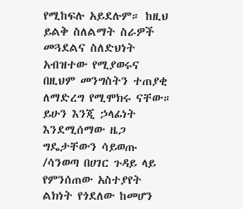የሚከፍሉ አይደሉም። ከዚህ ይልቅ ስለልማት ስራዎች መጓደልና ስለድህነት አብዝተው የሚያወሩና በዚህም መንግስትን ተጠያቂ ለማድረግ የሚሞክሩ ናቸው። ይሁን እንጂ ኃላፊነት እንደሚሰማው ዜጋ ግዴታቸውን ሳይወጡ /ሳንወጣ በሀገር ጉዳይ ላይ የምንሰጠው አስተያየት ልክነት የጎደለው ከመሆን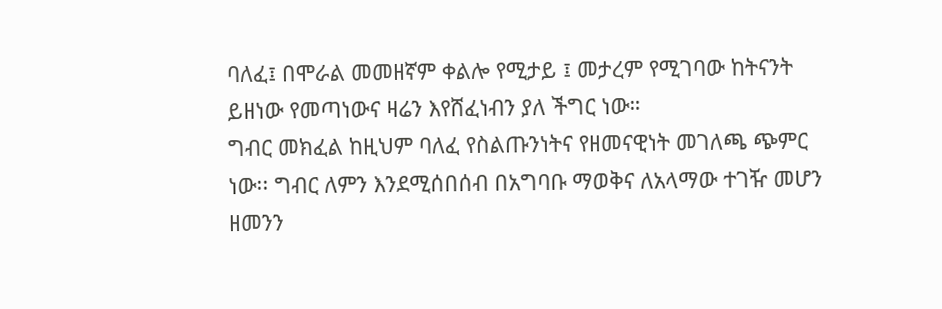ባለፈ፤ በሞራል መመዘኛም ቀልሎ የሚታይ ፤ መታረም የሚገባው ከትናንት ይዘነው የመጣነውና ዛሬን እየሸፈነብን ያለ ችግር ነው።
ግብር መክፈል ከዚህም ባለፈ የስልጡንነትና የዘመናዊነት መገለጫ ጭምር ነው፡፡ ግብር ለምን እንደሚሰበሰብ በአግባቡ ማወቅና ለአላማው ተገዥ መሆን ዘመንን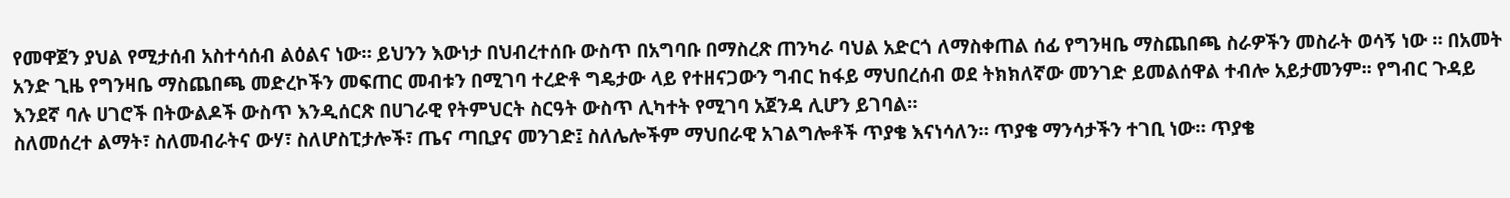የመዋጀን ያህል የሚታሰብ አስተሳሰብ ልዕልና ነው። ይህንን እውነታ በህብረተሰቡ ውስጥ በአግባቡ በማስረጽ ጠንካራ ባህል አድርጎ ለማስቀጠል ሰፊ የግንዛቤ ማስጨበጫ ስራዎችን መስራት ወሳኝ ነው ። በአመት አንድ ጊዜ የግንዛቤ ማስጨበጫ መድረኮችን መፍጠር መብቱን በሚገባ ተረድቶ ግዴታው ላይ የተዘናጋውን ግብር ከፋይ ማህበረሰብ ወደ ትክክለኛው መንገድ ይመልሰዋል ተብሎ አይታመንም፡፡ የግብር ጉዳይ እንደኛ ባሉ ሀገሮች በትውልዶች ውስጥ እንዲሰርጽ በሀገራዊ የትምህርት ስርዓት ውስጥ ሊካተት የሚገባ አጀንዳ ሊሆን ይገባል።
ስለመሰረተ ልማት፣ ስለመብራትና ውሃ፣ ስለሆስፒታሎች፣ ጤና ጣቢያና መንገድ፤ ስለሌሎችም ማህበራዊ አገልግሎቶች ጥያቄ እናነሳለን። ጥያቄ ማንሳታችን ተገቢ ነው። ጥያቄ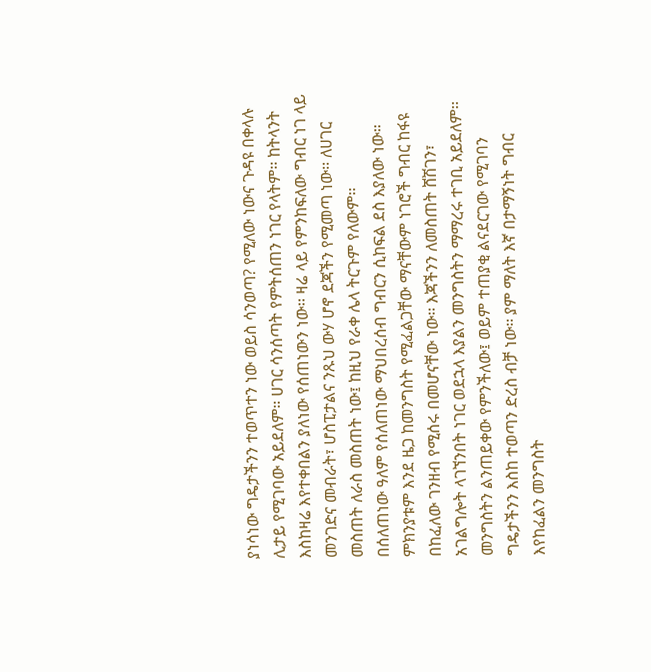ያነሳነው ግዴታችንን ተወጥተን ነው ወይስ ሳንወጣ? የሚለው ነውና ጉዳዩ በቀላሉ ሊታይ የሚገባው አይደለም። ሀገር ሳንሰጣት የምትሰጠን ነገር የላትም፡፡ ከትላንት እስከዛሬ እየተቀበልን ያለነው የሰጠነውን ነው፡፡ ዛሬ ላይ የምንከፍለው ግብር ነገ ላይ መንገድና መብራት፣ ሆስፒታልና ንጹህ ውሃ ሆኖ ደጃችን የሚመጣ ነው፡፡ ለሀገር መስጠት ለራስ መስጠት ነው፤ ከዚህ የራቀ ሌላ ትርጉም የለውም፡፡
በሰለጠነው ዓለም የሰለጠነው ማህበረሰብ ግብርን ሲከፍል ደስ እያለው ነው። ምክንያቱም እንደ ዜጋ ከመንግስት የሚፈልጋቸው ማናቸውም ነገሮች ግብር ከፋዩ በከፈለው ገንዘብ የሚሰሩ በመሆናቸው ነው፡፡ እጃችንን ለመስጠት ሸሽገን፣ አገልግሎት ላገኘንበት ነገር ወደኋላ እያልን መንግስትን ማማረሩ ተገቢ አይደለም፡፡ መንግስትን ልንጠይቀው የምንችለው፤ ወይም ተጠያቂ ልናደርገው የሚገባን ግዴታችንን እስከ ተወጣን ድረስ ብቻ ነው፡፡ ያም ማለት እኛ በታማኝነት ግብር እየከፈልን መንግስት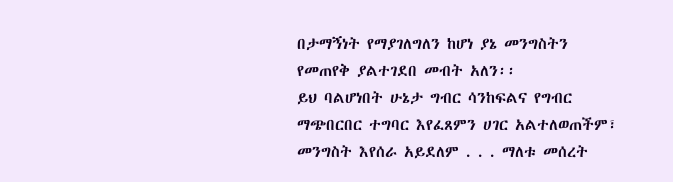በታማኝነት የማያገለግለን ከሆነ ያኔ መንግስትን የመጠየቅ ያልተገደበ መብት አለን፡፡
ይህ ባልሆነበት ሁኔታ ግብር ሳንከፍልና የግብር ማጭበርበር ተግባር እየፈጸምን ሀገር አልተለወጠችም፣ መንግስት እየሰራ አይደለም . . . ማለቱ መሰረት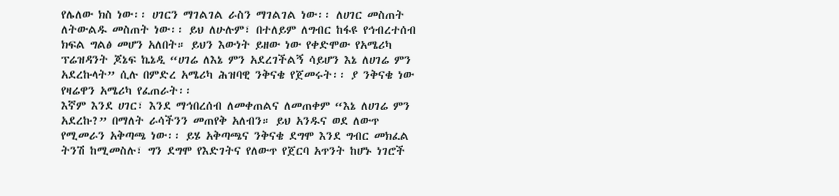የሌለው ክስ ነው፡፡ ሀገርን ማገልገል ራስን ማገልገል ነው፡፡ ለሀገር መስጠት ለትውልዱ መስጠት ነው፡፡ ይህ ለሁሉም፣ በተለይም ለግብር ከፋዩ የኅብረተሰብ ክፍል ግልፅ መሆን አለበት። ይህን እውነት ይዘው ነው የቀድሞው የአሜሪካ ፕሬዝዳንት ጆኔፍ ኬኔዲ “ሀገሬ ለእኔ ምን አደረገችልኝ ሳይሆን እኔ ለሀገሬ ምን አደረኩላት” ሲሉ በምድረ አሜሪካ ሕዝባዊ ንቅናቄ የጀመሩት፡፡ ያ ንቅናቄ ነው የዛሬዋን አሜሪካ የፈጠራት፡፡
እኛም እንደ ሀገር፣ እንደ ማኅበረሰብ ለመቀጠልና ለመጠቀም “እኔ ለሀገሬ ምን አደረኩ?” በማለት ራሳችንን መጠየቅ አለብን። ይህ አንዱና ወደ ለውጥ የሚመራን አቅጣጫ ነው፡፡ ይሄ አቅጣጫና ንቅናቄ ደግሞ እንደ ግብር መክፈል ትንሽ ከሚመስሉ፣ ግን ደግሞ የእድገትና የለውጥ የጀርባ አጥንት ከሆኑ ነገሮች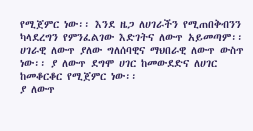የሚጀምር ነው፡፡ እንደ ዜጋ ለሀገራችን የሚጠበቅብንን ካላደረግን የምንፈልገው እድገትና ለውጥ አይመጣም፡፡ ሀገራዊ ለውጥ ያለው ግለሰባዊና ማህበራዊ ለውጥ ውስጥ ነው፡፡ ያ ለውጥ ደግሞ ሀገር ከመውደድና ለሀገር ከመቆርቆር የሚጀምር ነው፡፡
ያ ለውጥ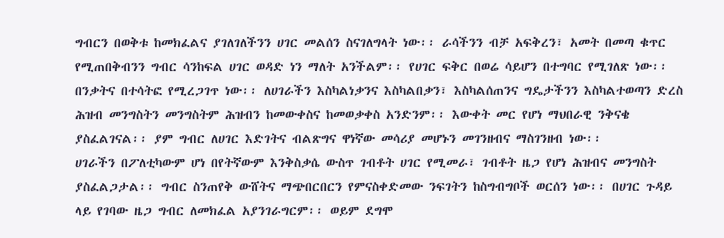ግብርን በወቅቱ ከመክፈልና ያገለገለችንን ሀገር መልሰን ስናገለግላት ነው፡፡ ራሳችንን ብቻ አፍቅረን፣ አመት በመጣ ቁጥር የሚጠበቅብንን ግብር ሳንከፍል ሀገር ወዳድ ነን ማለት አንችልም፡፡ የሀገር ፍቅር በወሬ ሳይሆን በተግባር የሚገለጽ ነው፡፡ በንቃትና በተሳትፎ የሚረጋገጥ ነው፡፡ ለሀገራችን እስካልነቃንና እስካልበቃን፣ እስካልሰጠንና ግዴታችንን እስካልተወጣን ድረስ ሕዝብ መንግስትን መንግስትም ሕዝብን ከመውቀስና ከመወቃቀስ አንድንም፡፡ እውቀት መር የሆነ ማህበራዊ ንቅናቄ ያስፈልገናል፡፡ ያም ግብር ለሀገር እድገትና ብልጽግና ዋነኛው መሳሪያ መሆኑን መገንዘብና ማስገንዘብ ነው፡፡
ሀገራችን በፖለቲካውም ሆነ በየትኛውም እንቅስቃሴ ውስጥ ገብቶት ሀገር የሚመራ፣ ገብቶት ዜጋ የሆነ ሕዝብና መንግስት ያስፈልጋታል፡፡ ግብር ስንጠየቅ ውሸትና ማጭበርበርን የምናስቀድመው ንፍገትን ከስግብግቦች ወርሰን ነው፡፡ በሀገር ጉዳይ ላይ የገባው ዜጋ ግብር ለመክፈል አያንገራግርም፡፡ ወይም ደግሞ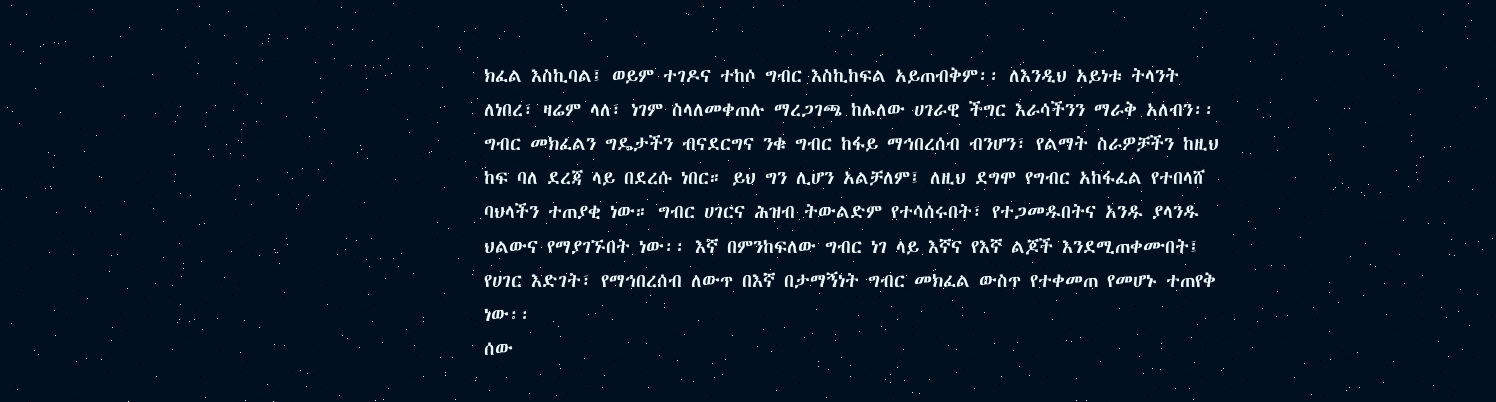ክፈል እስኪባል፤ ወይም ተገዶና ተከሶ ግብር እስኪከፍል አይጠብቅም፡፡ ለእንዲህ አይነቱ ትላንት ለነበረ፣ ዛሬም ላለ፣ ነገም ስላለመቀጠሉ ማረጋገጫ ከሌለው ሀገራዊ ችግር እራሳችንን ማራቅ አለብን፡፡
ግብር መክፈልን ግዴታችን ብናደርግና ንቁ ግብር ከፋይ ማኅበረሰብ ብንሆን፣ የልማት ስራዎቻችን ከዚህ ከፍ ባለ ደረጃ ላይ በደረሱ ነበር። ይህ ግን ሊሆን አልቻለም፤ ለዚህ ደግሞ የግብር አከፋፈል የተበላሸ ባህላችን ተጠያቂ ነው። ግብር ሀገርና ሕዝብ ትውልድም የተሳሰሩበት፣ የተጋመዱበትና አንዱ ያላንዱ ህልውና የማያገኙበት ነው፡፡ እኛ በምንከፍለው ግብር ነገ ላይ እኛና የእኛ ልጆች እንደሚጠቀሙበት፤ የሀገር እድገት፣ የማኅበረሰብ ለውጥ በእኛ በታማኝነት ግብር መክፈል ውስጥ የተቀመጠ የመሆኑ ተጠየቅ ነው፡፡
ሰው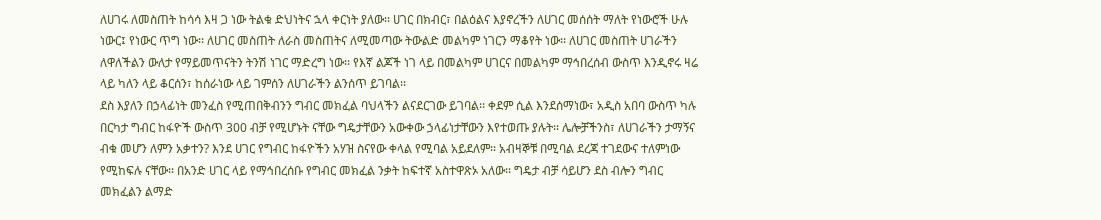ለሀገሩ ለመስጠት ከሳሳ እዛ ጋ ነው ትልቁ ድህነትና ኋላ ቀርነት ያለው፡፡ ሀገር በክብር፣ በልዕልና እያኖረችን ለሀገር መሰሰት ማለት የነውሮች ሁሉ ነውር፤ የነውር ጥግ ነው፡፡ ለሀገር መስጠት ለራስ መስጠትና ለሚመጣው ትውልድ መልካም ነገርን ማቆየት ነው፡፡ ለሀገር መስጠት ሀገራችን ለዋለችልን ውለታ የማይመጥናትን ትንሽ ነገር ማድረግ ነው፡፡ የእኛ ልጆች ነገ ላይ በመልካም ሀገርና በመልካም ማኅበረሰብ ውስጥ እንዲኖሩ ዛሬ ላይ ካለን ላይ ቆርሰን፣ ከሰራነው ላይ ገምሰን ለሀገራችን ልንሰጥ ይገባል፡፡
ደስ እያለን በኃላፊነት መንፈስ የሚጠበቅብንን ግብር መክፈል ባህላችን ልናደርገው ይገባል፡፡ ቀደም ሲል እንደሰማነው፣ አዲስ አበባ ውስጥ ካሉ በርካታ ግብር ከፋዮች ውስጥ 300 ብቻ የሚሆኑት ናቸው ግዴታቸውን አውቀው ኃላፊነታቸውን እየተወጡ ያሉት፡፡ ሌሎቻችንስ፣ ለሀገራችን ታማኝና ብቁ መሆን ለምን አቃተን? እንደ ሀገር የግብር ከፋዮችን አሃዝ ስናየው ቀላል የሚባል አይደለም፡፡ አብዛኞቹ በሚባል ደረጃ ተገደውና ተለምነው የሚከፍሉ ናቸው፡፡ በአንድ ሀገር ላይ የማኅበረሰቡ የግብር መክፈል ንቃት ከፍተኛ አስተዋጽኦ አለው፡፡ ግዴታ ብቻ ሳይሆን ደስ ብሎን ግብር መክፈልን ልማድ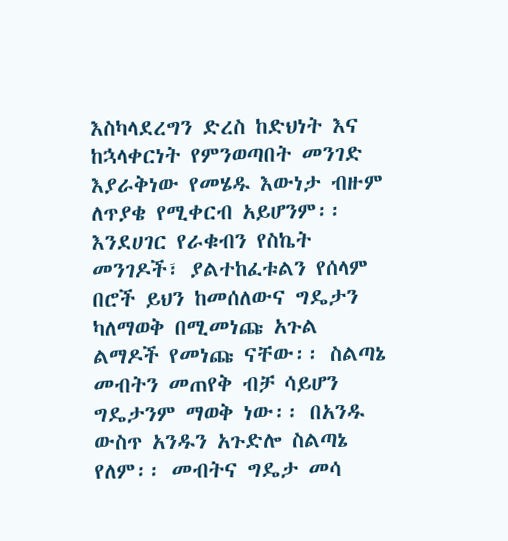እስካላደረግን ድረስ ከድህነት እና ከኋላቀርነት የምንወጣበት መንገድ እያራቅነው የመሄዱ እውነታ ብዙም ለጥያቄ የሚቀርብ አይሆንም፡፡
እንደሀገር የራቁብን የስኬት መንገዶች፣ ያልተከፈቱልን የሰላም በሮች ይህን ከመሰለውና ግዴታን ካለማወቅ በሚመነጩ አጉል ልማዶች የመነጩ ናቸው፡፡ ስልጣኔ መብትን መጠየቅ ብቻ ሳይሆን ግዴታንም ማወቅ ነው፡፡ በአንዱ ውስጥ አንዱን አጉድሎ ስልጣኔ የለም፡፡ መብትና ግዴታ መሳ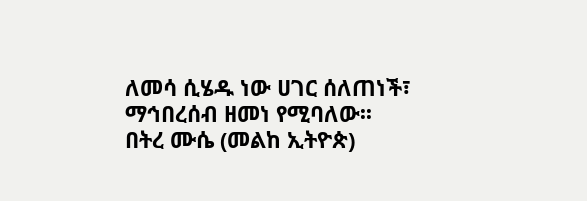ለመሳ ሲሄዱ ነው ሀገር ሰለጠነች፣ ማኅበረሰብ ዘመነ የሚባለው፡፡
በትረ ሙሴ (መልከ ኢትዮጵ)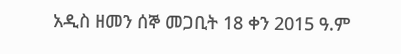አዲስ ዘመን ሰኞ መጋቢት 18 ቀን 2015 ዓ.ም